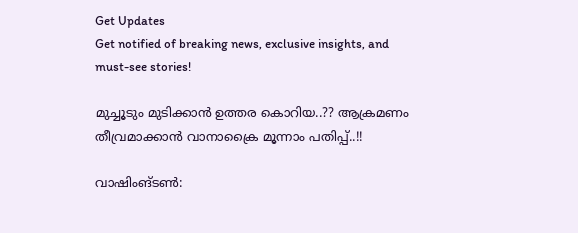Get Updates
Get notified of breaking news, exclusive insights, and must-see stories!

മുച്ചൂടും മുടിക്കാന്‍ ഉത്തര കൊറിയ..?? ആക്രമണം തീവ്രമാക്കാന്‍ വാനാക്രൈ മൂന്നാം പതിപ്പ്..!!

വാഷിംങ്ടണ്‍: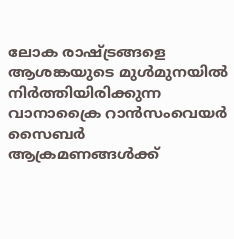ലോക രാഷ്ട്രങ്ങളെ ആശങ്കയുടെ മുള്‍മുനയില്‍ നിര്‍ത്തിയിരിക്കുന്ന വാനാക്രൈ റാന്‍സംവെയര്‍ സൈബര്‍ ആക്രമണങ്ങള്‍ക്ക്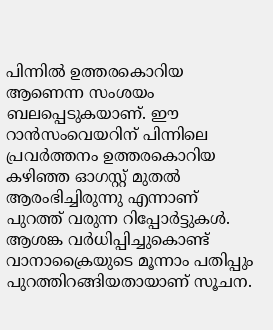പിന്നില്‍ ഉത്തരകൊറിയ ആണെന്ന സംശയം ബലപ്പെടുകയാണ്. ഈ റാന്‍സംവെയറിന് പിന്നിലെ പ്രവര്‍ത്തനം ഉത്തരകൊറിയ കഴിഞ്ഞ ഓഗസ്റ്റ് മുതല്‍ ആരംഭിച്ചിരുന്നു എന്നാണ് പുറത്ത് വരുന്ന റിപ്പോര്‍ട്ടുകള്‍. ആശങ്ക വര്‍ധിപ്പിച്ചുകൊണ്ട് വാനാക്രൈയുടെ മൂന്നാം പതിപ്പും പുറത്തിറങ്ങിയതായാണ് സൂചന.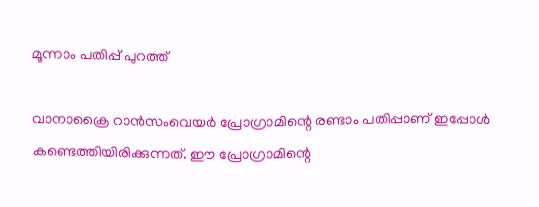മൂന്നാം പതിപ്പ് പുറത്ത്

വാനാക്രൈ റാന്‍സംവെയര്‍ പ്രോഗ്രാമിന്റെ രണ്ടാം പതിപ്പാണ് ഇപ്പോള്‍ കണ്ടെത്തിയിരിക്കുന്നത്. ഈ പ്രോഗ്രാമിന്റെ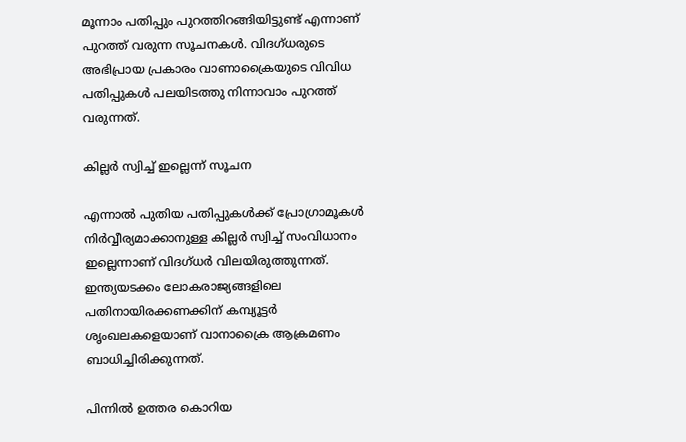മൂന്നാം പതിപ്പും പുറത്തിറങ്ങിയിട്ടുണ്ട് എന്നാണ് പുറത്ത് വരുന്ന സൂചനകള്‍. വിദഗ്ധരുടെ അഭിപ്രായ പ്രകാരം വാണാക്രൈയുടെ വിവിധ പതിപ്പുകള്‍ പലയിടത്തു നിന്നാവാം പുറത്ത് വരുന്നത്.

കില്ലർ സ്വിച്ച് ഇല്ലെന്ന് സൂചന

എന്നാല്‍ പുതിയ പതിപ്പുകള്‍ക്ക് പ്രോഗ്രാമൂകള്‍ നിര്‍വ്വീര്യമാക്കാനുള്ള കില്ലര്‍ സ്വിച്ച് സംവിധാനം ഇല്ലെന്നാണ് വിദഗ്ധര്‍ വിലയിരുത്തുന്നത്. ഇന്ത്യയടക്കം ലോകരാജ്യങ്ങളിലെ പതിനായിരക്കണക്കിന് കമ്പ്യൂട്ടര്‍ ശൃംഖലകളെയാണ് വാനാക്രൈ ആക്രമണം ബാധിച്ചിരിക്കുന്നത്.

പിന്നിൽ ഉത്തര കൊറിയ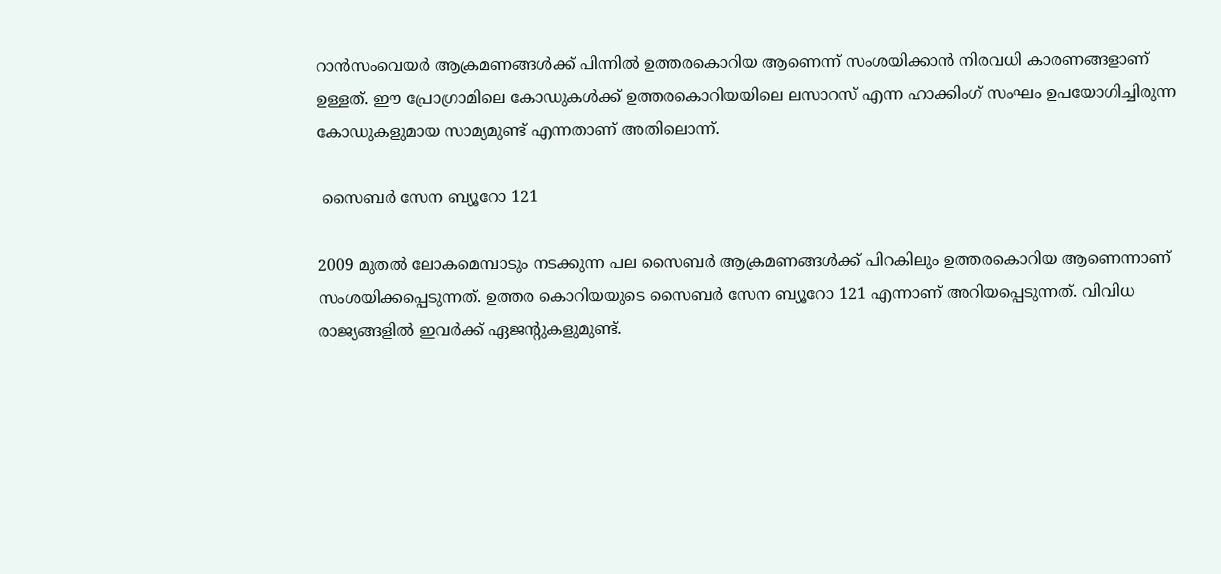റാന്‍സംവെയര്‍ ആക്രമണങ്ങള്‍ക്ക് പിന്നില്‍ ഉത്തരകൊറിയ ആണെന്ന് സംശയിക്കാന്‍ നിരവധി കാരണങ്ങളാണ് ഉള്ളത്. ഈ പ്രോഗ്രാമിലെ കോഡുകള്‍ക്ക് ഉത്തരകൊറിയയിലെ ലസാറസ് എന്ന ഹാക്കിംഗ് സംഘം ഉപയോഗിച്ചിരുന്ന കോഡുകളുമായ സാമ്യമുണ്ട് എന്നതാണ് അതിലൊന്ന്.

 സൈബര്‍ സേന ബ്യൂറോ 121

2009 മുതല്‍ ലോകമെമ്പാടും നടക്കുന്ന പല സൈബര്‍ ആക്രമണങ്ങള്‍ക്ക് പിറകിലും ഉത്തരകൊറിയ ആണെന്നാണ് സംശയിക്കപ്പെടുന്നത്. ഉത്തര കൊറിയയുടെ സൈബര്‍ സേന ബ്യൂറോ 121 എന്നാണ് അറിയപ്പെടുന്നത്. വിവിധ രാജ്യങ്ങളില്‍ ഇവര്‍ക്ക് ഏജന്റുകളുമുണ്ട്.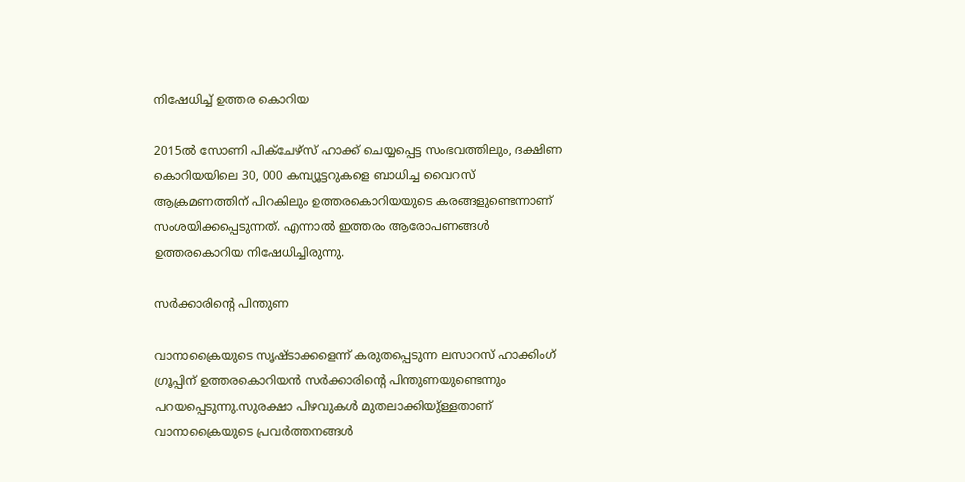നിഷേധിച്ച് ഉത്തര കൊറിയ

2015ല്‍ സോണി പിക്‌ചേഴ്‌സ് ഹാക്ക് ചെയ്യപ്പെട്ട സംഭവത്തിലും, ദക്ഷിണ കൊറിയയിലെ 30, 000 കമ്പ്യൂട്ടറുകളെ ബാധിച്ച വൈറസ് ആക്രമണത്തിന് പിറകിലും ഉത്തരകൊറിയയുടെ കരങ്ങളുണ്ടെന്നാണ് സംശയിക്കപ്പെടുന്നത്. എന്നാല്‍ ഇത്തരം ആരോപണങ്ങള്‍ ഉത്തരകൊറിയ നിഷേധിച്ചിരുന്നു.

സർക്കാരിന്റെ പിന്തുണ

വാനാക്രൈയുടെ സൃഷ്ടാക്കളെന്ന് കരുതപ്പെടുന്ന ലസാറസ് ഹാക്കിംഗ് ഗ്രൂപ്പിന് ഉത്തരകൊറിയന്‍ സര്‍ക്കാരിന്റെ പിന്തുണയുണ്ടെന്നും പറയപ്പെടുന്നു.സുരക്ഷാ പിഴവുകള്‍ മുതലാക്കിയു്ള്ളതാണ് വാനാക്രൈയുടെ പ്രവര്‍ത്തനങ്ങള്‍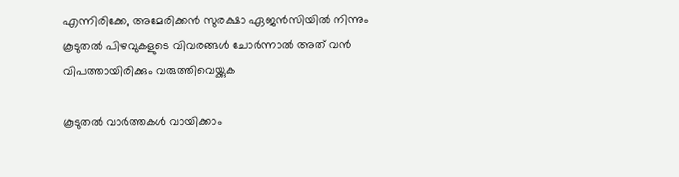എന്നിരിക്കേ, അമേരിക്കന്‍ സുരക്ഷാ ഏജന്‍സിയില്‍ നിന്നും കൂടുതല്‍ പിഴവുകളുടെ വിവരങ്ങള്‍ ചോര്‍ന്നാല്‍ അത് വന്‍ വിപത്തായിരിക്കും വരുത്തിവെയ്ക്കുക

കൂടുതൽ വാർത്തകൾ വായിക്കാം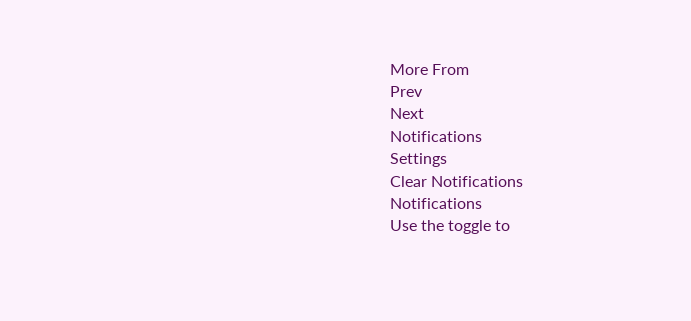More From
Prev
Next
Notifications
Settings
Clear Notifications
Notifications
Use the toggle to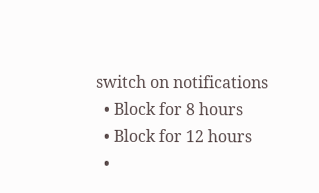switch on notifications
  • Block for 8 hours
  • Block for 12 hours
  •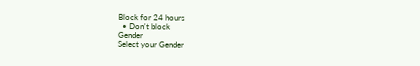Block for 24 hours
  • Don't block
Gender
Select your Gender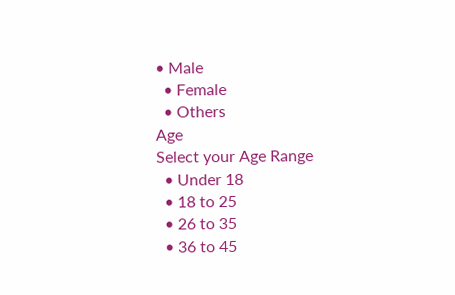• Male
  • Female
  • Others
Age
Select your Age Range
  • Under 18
  • 18 to 25
  • 26 to 35
  • 36 to 45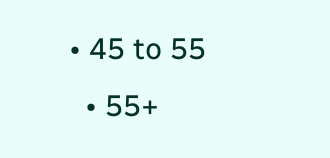• 45 to 55
  • 55+